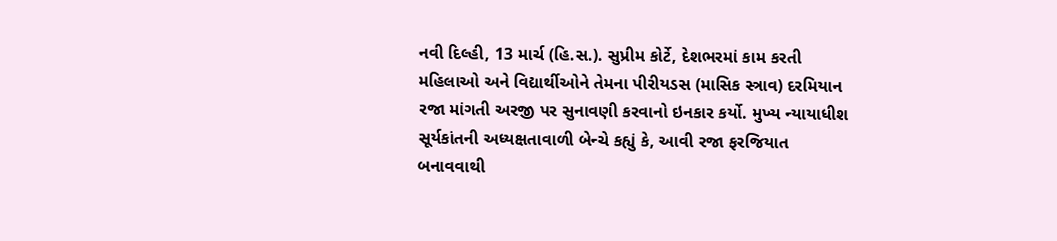નવી દિલ્હી, 13 માર્ચ (હિ.સ.). સુપ્રીમ કોર્ટે, દેશભરમાં કામ કરતી મહિલાઓ અને વિદ્યાર્થીઓને તેમના પીરીયડસ (માસિક સ્ત્રાવ) દરમિયાન રજા માંગતી અરજી પર સુનાવણી કરવાનો ઇનકાર કર્યો. મુખ્ય ન્યાયાધીશ સૂર્યકાંતની અધ્યક્ષતાવાળી બેન્ચે કહ્યું કે, આવી રજા ફરજિયાત બનાવવાથી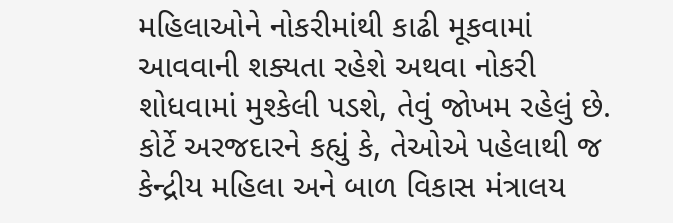મહિલાઓને નોકરીમાંથી કાઢી મૂકવામાં આવવાની શક્યતા રહેશે અથવા નોકરી શોધવામાં મુશ્કેલી પડશે, તેવું જોખમ રહેલું છે.
કોર્ટે અરજદારને કહ્યું કે, તેઓએ પહેલાથી જ કેન્દ્રીય મહિલા અને બાળ વિકાસ મંત્રાલય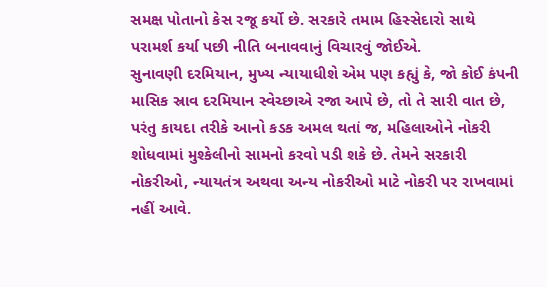સમક્ષ પોતાનો કેસ રજૂ કર્યો છે. સરકારે તમામ હિસ્સેદારો સાથે પરામર્શ કર્યા પછી નીતિ બનાવવાનું વિચારવું જોઈએ.
સુનાવણી દરમિયાન, મુખ્ય ન્યાયાધીશે એમ પણ કહ્યું કે, જો કોઈ કંપની માસિક સ્રાવ દરમિયાન સ્વેચ્છાએ રજા આપે છે, તો તે સારી વાત છે, પરંતુ કાયદા તરીકે આનો કડક અમલ થતાં જ, મહિલાઓને નોકરી શોધવામાં મુશ્કેલીનો સામનો કરવો પડી શકે છે. તેમને સરકારી નોકરીઓ, ન્યાયતંત્ર અથવા અન્ય નોકરીઓ માટે નોકરી પર રાખવામાં નહીં આવે.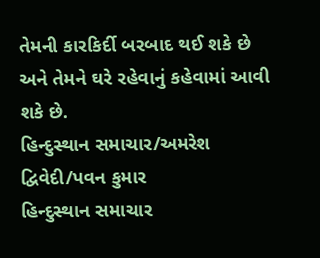તેમની કારકિર્દી બરબાદ થઈ શકે છે અને તેમને ઘરે રહેવાનું કહેવામાં આવી શકે છે.
હિન્દુસ્થાન સમાચાર/અમરેશ દ્વિવેદી/પવન કુમાર
હિન્દુસ્થાન સમાચાર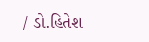/ ડો.હિતેશ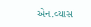એન.વ્યાસ